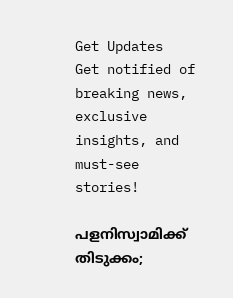Get Updates
Get notified of breaking news, exclusive insights, and must-see stories!

പളനിസ്വാമിക്ക് തിടുക്കം;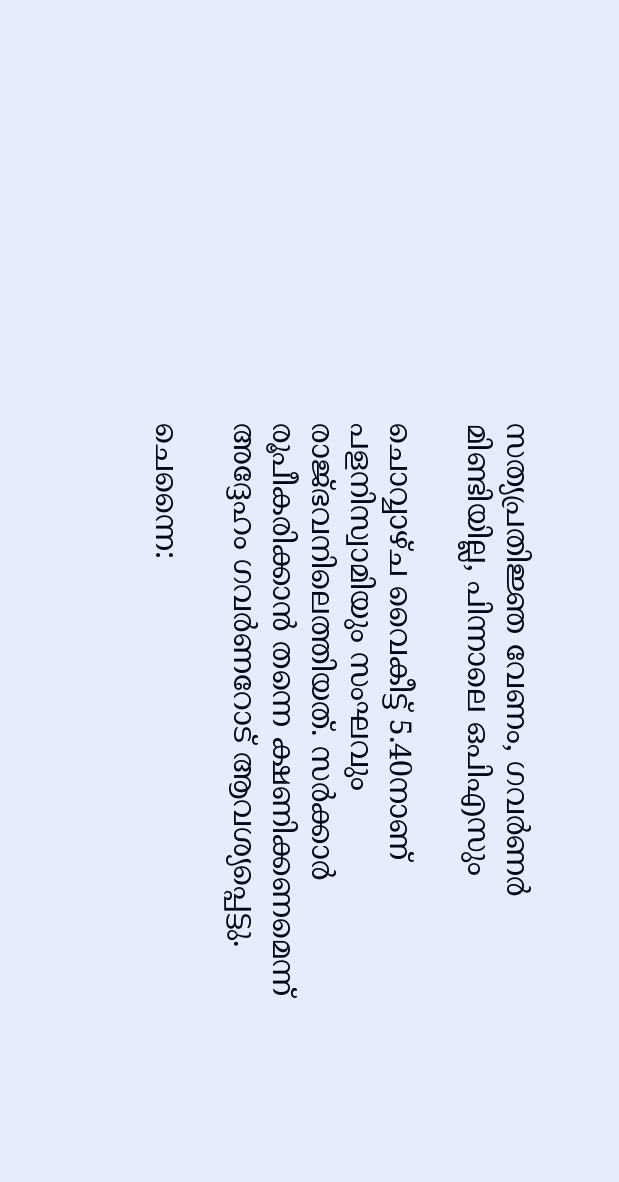സത്യപ്രതിജ്ഞ വേണം, ഗവര്‍ണര്‍ മിണ്ടിയില്ല, പിന്നാലെ ഒപിഎസും

ചൊവ്വാഴ്ച വൈകീട്ട് 5.40നാണ് പളനിസ്വാമിയും സംഘവും രാജ്ഭവനിലെത്തിയത്. സര്‍ക്കാര്‍ രൂപീകരിക്കാന്‍ തന്നെ ക്ഷണിക്കണമെന്ന് അദ്ദേഹം ഗവര്‍ണറോട് ആവശ്യപ്പെട്ടു.

ചെന്നൈ: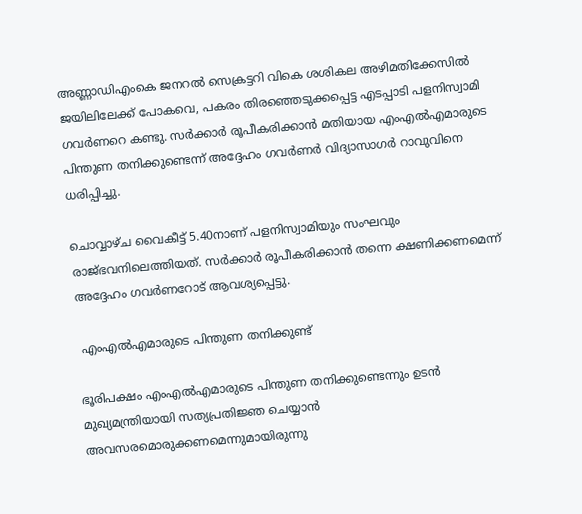അണ്ണാഡിഎംകെ ജനറല്‍ സെക്രട്ടറി വികെ ശശികല അഴിമതിക്കേസില്‍ ജയിലിലേക്ക് പോകവെ, പകരം തിരഞ്ഞെടുക്കപ്പെട്ട എടപ്പാടി പളനിസ്വാമി ഗവര്‍ണറെ കണ്ടു. സര്‍ക്കാര്‍ രൂപീകരിക്കാന്‍ മതിയായ എംഎല്‍എമാരുടെ പിന്തുണ തനിക്കുണ്ടെന്ന് അദ്ദേഹം ഗവര്‍ണര്‍ വിദ്യാസാഗര്‍ റാവുവിനെ ധരിപ്പിച്ചു.

ചൊവ്വാഴ്ച വൈകീട്ട് 5.40നാണ് പളനിസ്വാമിയും സംഘവും രാജ്ഭവനിലെത്തിയത്. സര്‍ക്കാര്‍ രൂപീകരിക്കാന്‍ തന്നെ ക്ഷണിക്കണമെന്ന് അദ്ദേഹം ഗവര്‍ണറോട് ആവശ്യപ്പെട്ടു.

 എംഎല്‍എമാരുടെ പിന്തുണ തനിക്കുണ്ട്

ഭൂരിപക്ഷം എംഎല്‍എമാരുടെ പിന്തുണ തനിക്കുണ്ടെന്നും ഉടന്‍ മുഖ്യമന്ത്രിയായി സത്യപ്രതിജ്ഞ ചെയ്യാന്‍ അവസരമൊരുക്കണമെന്നുമായിരുന്നു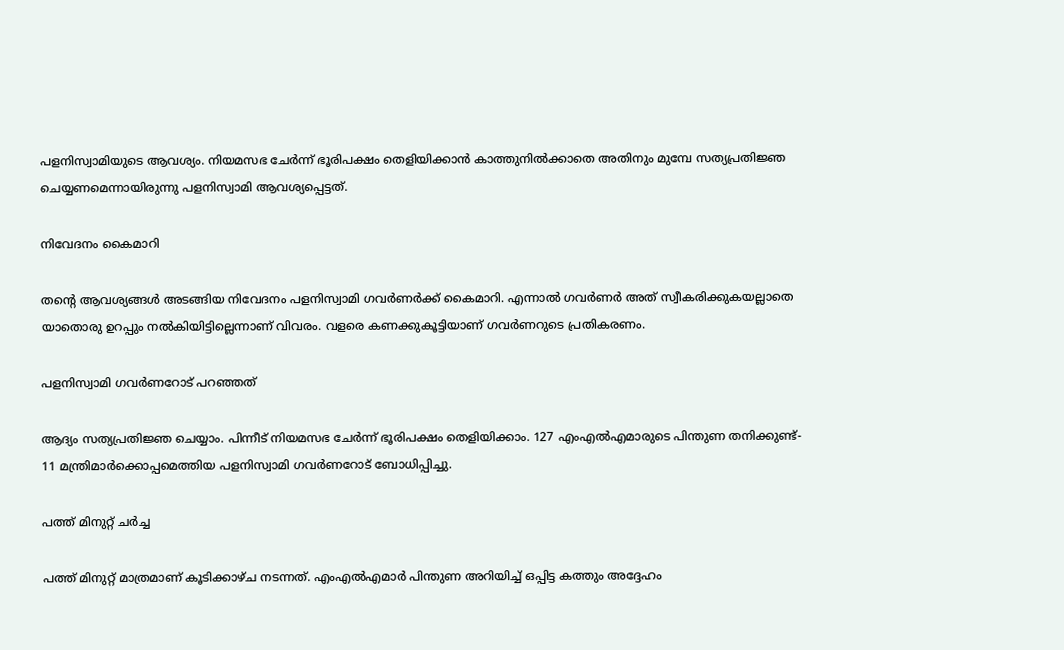പളനിസ്വാമിയുടെ ആവശ്യം. നിയമസഭ ചേര്‍ന്ന് ഭൂരിപക്ഷം തെളിയിക്കാന്‍ കാത്തുനില്‍ക്കാതെ അതിനും മുമ്പേ സത്യപ്രതിജ്ഞ ചെയ്യണമെന്നായിരുന്നു പളനിസ്വാമി ആവശ്യപ്പെട്ടത്.

നിവേദനം കൈമാറി

തന്റെ ആവശ്യങ്ങള്‍ അടങ്ങിയ നിവേദനം പളനിസ്വാമി ഗവര്‍ണര്‍ക്ക് കൈമാറി. എന്നാല്‍ ഗവര്‍ണര്‍ അത് സ്വീകരിക്കുകയല്ലാതെ യാതൊരു ഉറപ്പും നല്‍കിയിട്ടില്ലെന്നാണ് വിവരം. വളരെ കണക്കുകൂട്ടിയാണ് ഗവര്‍ണറുടെ പ്രതികരണം.

പളനിസ്വാമി ഗവര്‍ണറോട് പറഞ്ഞത്

ആദ്യം സത്യപ്രതിജ്ഞ ചെയ്യാം. പിന്നീട് നിയമസഭ ചേര്‍ന്ന് ഭൂരിപക്ഷം തെളിയിക്കാം. 127 എംഎല്‍എമാരുടെ പിന്തുണ തനിക്കുണ്ട്- 11 മന്ത്രിമാര്‍ക്കൊപ്പമെത്തിയ പളനിസ്വാമി ഗവര്‍ണറോട് ബോധിപ്പിച്ചു.

പത്ത് മിനുറ്റ് ചര്‍ച്ച

പത്ത് മിനുറ്റ് മാത്രമാണ് കൂടിക്കാഴ്ച നടന്നത്. എംഎല്‍എമാര്‍ പിന്തുണ അറിയിച്ച് ഒപ്പിട്ട കത്തും അദ്ദേഹം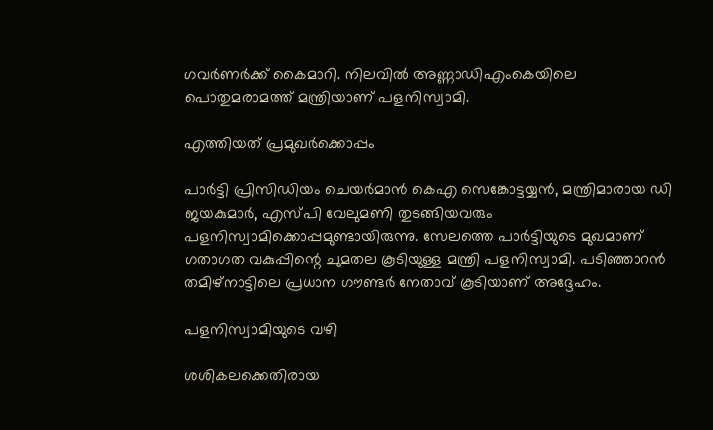ഗവര്‍ണര്‍ക്ക് കൈമാറി. നിലവില്‍ അണ്ണാഡിഎംകെയിലെ പൊതുമരാമത്ത് മന്ത്രിയാണ് പളനിസ്വാമി.

എത്തിയത് പ്രമുഖര്‍ക്കൊപ്പം

പാര്‍ട്ടി പ്രിസിഡിയം ചെയര്‍മാന്‍ കെഎ സെങ്കോട്ടയ്യന്‍, മന്ത്രിമാരായ ഡി ജയകുമാര്‍, എസ്പി വേലുമണി തുടങ്ങിയവരും പളനിസ്വാമിക്കൊപ്പമുണ്ടായിരുന്നു. സേലത്തെ പാര്‍ട്ടിയുടെ മുഖമാണ് ഗതാഗത വകുപ്പിന്റെ ചുമതല കൂടിയുള്ള മന്ത്രി പളനിസ്വാമി. പടിഞ്ഞാറന്‍ തമിഴ്‌നാട്ടിലെ പ്രധാന ഗൗണ്ടര്‍ നേതാവ് കൂടിയാണ് അദ്ദേഹം.

പളനിസ്വാമിയുടെ വഴി

ശശികലക്കെതിരായ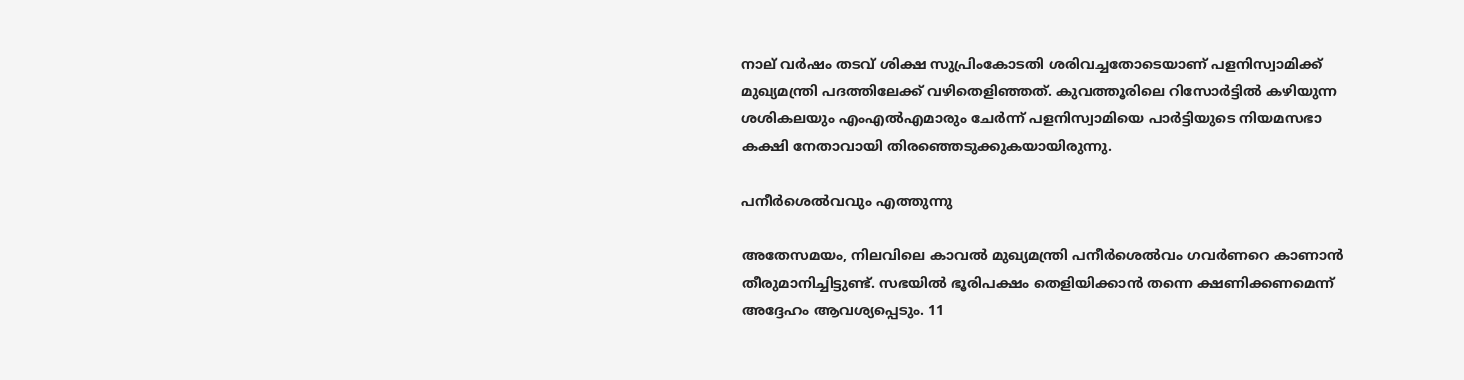നാല് വര്‍ഷം തടവ് ശിക്ഷ സുപ്രിംകോടതി ശരിവച്ചതോടെയാണ് പളനിസ്വാമിക്ക് മുഖ്യമന്ത്രി പദത്തിലേക്ക് വഴിതെളിഞ്ഞത്. കുവത്തൂരിലെ റിസോര്‍ട്ടില്‍ കഴിയുന്ന ശശികലയും എംഎല്‍എമാരും ചേര്‍ന്ന് പളനിസ്വാമിയെ പാര്‍ട്ടിയുടെ നിയമസഭാ കക്ഷി നേതാവായി തിരഞ്ഞെടുക്കുകയായിരുന്നു.

പനീര്‍ശെല്‍വവും എത്തുന്നു

അതേസമയം, നിലവിലെ കാവല്‍ മുഖ്യമന്ത്രി പനീര്‍ശെല്‍വം ഗവര്‍ണറെ കാണാന്‍ തീരുമാനിച്ചിട്ടുണ്ട്. സഭയില്‍ ഭൂരിപക്ഷം തെളിയിക്കാന്‍ തന്നെ ക്ഷണിക്കണമെന്ന് അദ്ദേഹം ആവശ്യപ്പെടും. 11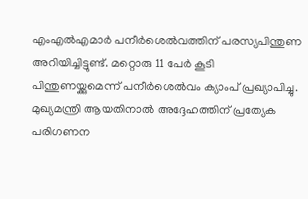എംഎല്‍എമാര്‍ പനീര്‍ശെല്‍വത്തിന് പരസ്യപിന്തുണ അറിയിച്ചിട്ടുണ്ട്. മറ്റൊരു 11 പേര്‍ കൂടി പിന്തുണയ്ക്കുമെന്ന് പനീര്‍ശെല്‍വം ക്യാംപ് പ്രഖ്യാപിച്ചു. മുഖ്യമന്ത്രി ആയതിനാല്‍ അദ്ദേഹത്തിന് പ്രത്യേക പരിഗണന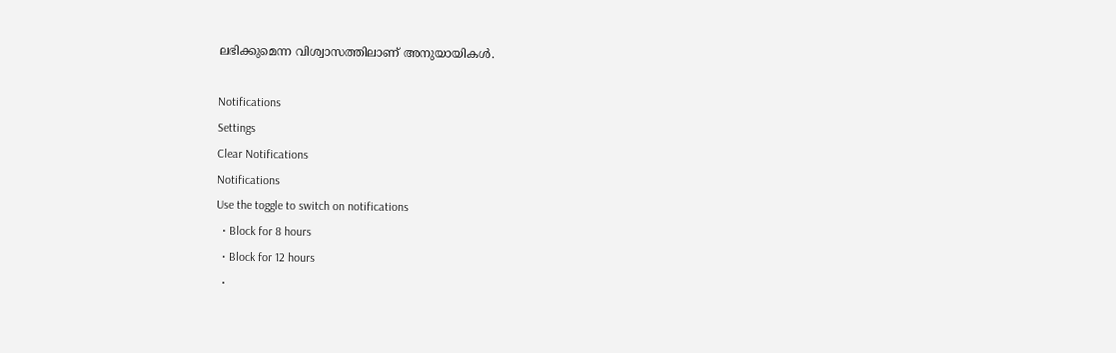ലഭിക്കുമെന്ന വിശ്വാസത്തിലാണ് അനുയായികള്‍.

Notifications
Settings
Clear Notifications
Notifications
Use the toggle to switch on notifications
  • Block for 8 hours
  • Block for 12 hours
  •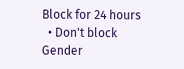Block for 24 hours
  • Don't block
Gender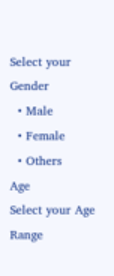Select your Gender
  • Male
  • Female
  • Others
Age
Select your Age Range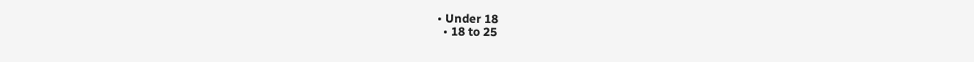• Under 18
  • 18 to 25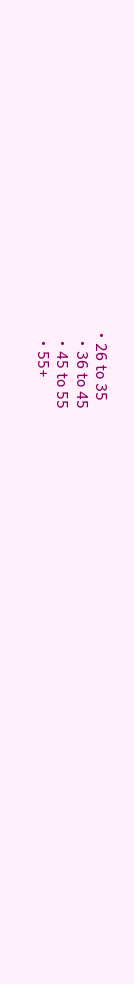• 26 to 35
  • 36 to 45
  • 45 to 55
  • 55+